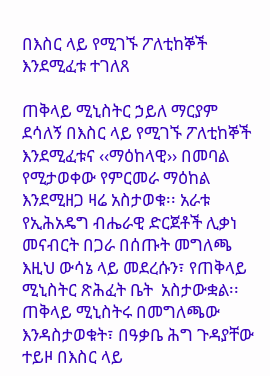በእስር ላይ የሚገኙ ፖለቲከኞች እንደሚፈቱ ተገለጸ

ጠቅላይ ሚኒስትር ኃይለ ማርያም ደሳለኝ በእስር ላይ የሚገኙ ፖለቲከኞች እንደሚፈቱና ‹‹ማዕከላዊ›› በመባል የሚታወቀው የምርመራ ማዕከል እንደሚዘጋ ዛሬ አስታወቁ፡፡ አራቱ የኢሕአዴግ ብሔራዊ ድርጀቶች ሊቃነ መናብርት በጋራ በሰጡት መግለጫ እዚህ ውሳኔ ላይ መደረሱን፣ የጠቅላይ ሚኒስትር ጽሕፈት ቤት  አስታውቋል፡፡
ጠቅላይ ሚኒስትሩ በመግለጫው እንዳስታወቁት፣ በዓቃቤ ሕግ ጉዳያቸው ተይዞ በእስር ላይ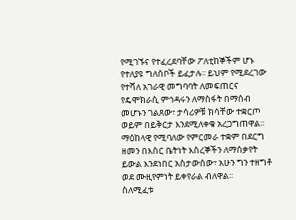የሚገኙና የተፈረደባቸው ፖለቲከኞችም ሆኑ የተለያዩ ግለሰቦች ይፈታሉ፡፡ ይህም የሚደረገው የተሻለ አገራዊ መግባባት ለመፍጠርና የዴሞክራሲ ምኅዳሩን ለማስፋት በማሰብ መሆኑን ገልጸው፣ ታሳሪዎቹ ክሳቸው ተቋርጦ ወይም በይቅርታ እንደሚለቀቁ አረጋግጠዋል፡፡
ማዕከላዊ የሚባለው የምርመራ ተቋም በደርግ ዘመን በእስር ቤትነት እስረኞችን ለማሰቃየት ይውል እንደነበር አስታውሰው፣ አሁን ግን ተዘግቶ ወደ ሙዚየምነት ይቀየራል ብለዋል፡፡
ስለሚፈቱ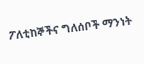ፖለቲከኞችና ግለሰቦች ማንነት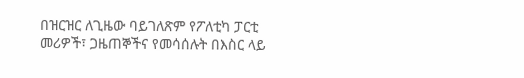በዝርዝር ለጊዜው ባይገለጽም የፖለቲካ ፓርቲ መሪዎች፣ ጋዜጠኞችና የመሳሰሉት በእስር ላይ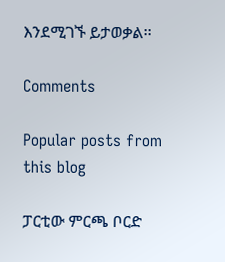እንደሚገኙ ይታወቃል፡፡

Comments

Popular posts from this blog

ፓርቲው ምርጫ ቦርድ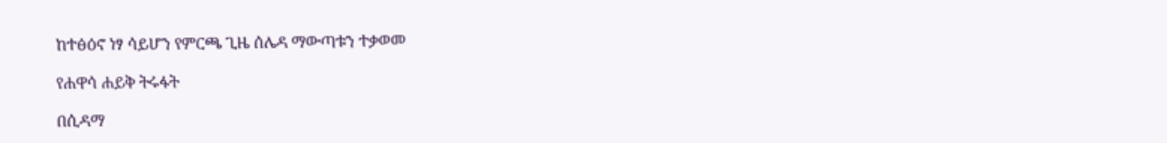ከተፅዕኖ ነፃ ሳይሆን የምርጫ ጊዜ ሰሌዳ ማውጣቱን ተቃወመ

የሐዋሳ ሐይቅ ትሩፋት

በሲዳማ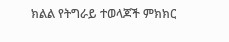ክልል የትግራይ ተወላጆች ምክክር